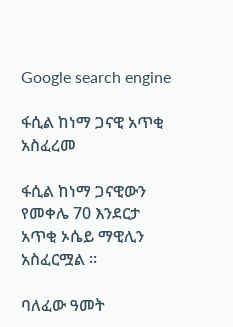Google search engine

ፋሲል ከነማ ጋናዊ አጥቂ አስፈረመ

ፋሲል ከነማ ጋናዊውን የመቀሌ 70 እንደርታ አጥቂ ኦሴይ ማዊሊን አስፈርሟል ።

ባለፈው ዓመት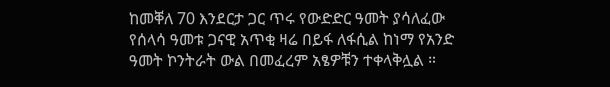ከመቐለ 70 እንደርታ ጋር ጥሩ የውድድር ዓመት ያሳለፈው የሰላሳ ዓመቱ ጋናዊ አጥቂ ዛሬ በይፋ ለፋሲል ከነማ የአንድ ዓመት ኮንትራት ውል በመፈረም አፄዎቹን ተቀላቅሏል ።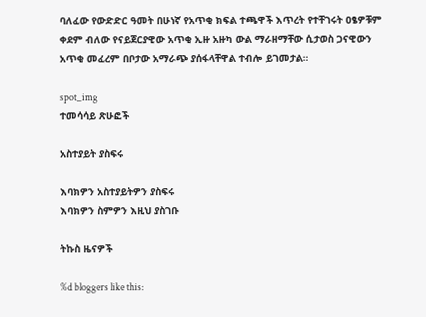ባለፈው የውድድር ዓመት በሁነኛ የአጥቂ ክፍል ተጫዋች እጥረት የተቸገሩት ዐፄዎቹም ቀደም ብለው የናይጀርያዊው አጥቂ ኢዙ አዙካ ውል ማራዘማቸው ሲታወስ ጋናዊውን አጥቂ መፈረም በቦታው አማራጭ ያሰፋላቸዋል ተብሎ ይገመታል።

spot_img
ተመሳሳይ ጽሁፎች

አስተያይት ያስፍሩ

እባክዎን አስተያይትዎን ያስፍሩ
እባክዎን ስምዎን እዚህ ያስገቡ

ትኩስ ዜናዎች

%d bloggers like this: